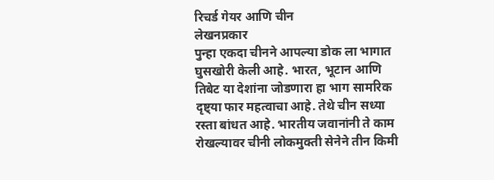रिचर्ड गेयर आणि चीन
लेखनप्रकार
पुन्हा एकदा चीनने आपल्या डोक ला भागात घुसखोरी केली आहे. भारत, भूटान आणि तिबेट या देशांना जोडणारा हा भाग सामरिक दृष्ट्या फार महत्वाचा आहे. तेथे चीन सध्या रस्ता बांधत आहे. भारतीय जवानांनी ते काम रोखल्यावर चीनी लोकमुक्ती सेनेने तीन किमी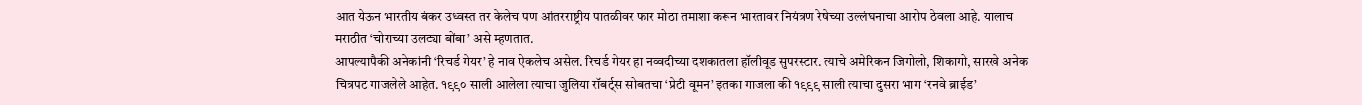आत येऊन भारतीय बंकर उध्वस्त तर केलेच पण आंतरराष्ट्रीय पातळीवर फार मोठा तमाशा करून भारतावर नियंत्रण रेषेच्या उल्लंघनाचा आरोप ठेवला आहे. यालाच मराठीत ‘चोराच्या उलट्या बोंबा’ असे म्हणतात.
आपल्यापैकी अनेकांनी ‘रिचर्ड गेयर’ हे नाव ऐकलेच असेल. रिचर्ड गेयर हा नव्वदीच्या दशकातला हॉलीवूड सुपरस्टार. त्याचे अमेरिकन जिगोलो, शिकागो, सारखे अनेक चित्रपट गाजलेले आहेत. १९९० साली आलेला त्याचा जुलिया रॉबर्ट्स सोबतचा ‘प्रेटी वूमन’ इतका गाजला की १९९९ साली त्याचा दुसरा भाग ‘रनवे ब्राईड’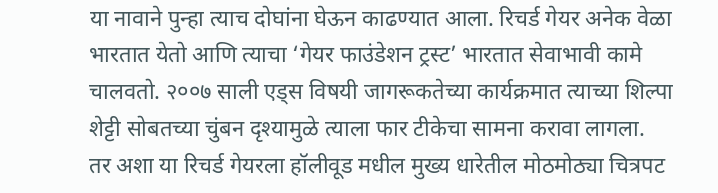या नावाने पुन्हा त्याच दोघांना घेऊन काढण्यात आला. रिचर्ड गेयर अनेक वेळा भारतात येतो आणि त्याचा ‘गेयर फाउंडेशन ट्रस्ट’ भारतात सेवाभावी कामे चालवतो. २००७ साली एड्स विषयी जागरूकतेच्या कार्यक्रमात त्याच्या शिल्पा शेट्टी सोबतच्या चुंबन दृश्यामुळे त्याला फार टीकेचा सामना करावा लागला.
तर अशा या रिचर्ड गेयरला हॉलीवूड मधील मुख्य धारेतील मोठमोठ्या चित्रपट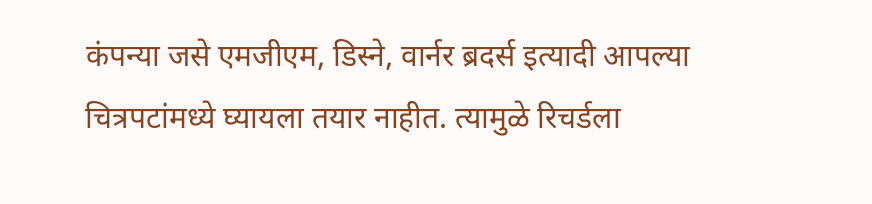कंपन्या जसे एमजीएम, डिस्ने, वार्नर ब्रदर्स इत्यादी आपल्या चित्रपटांमध्ये घ्यायला तयार नाहीत. त्यामुळे रिचर्डला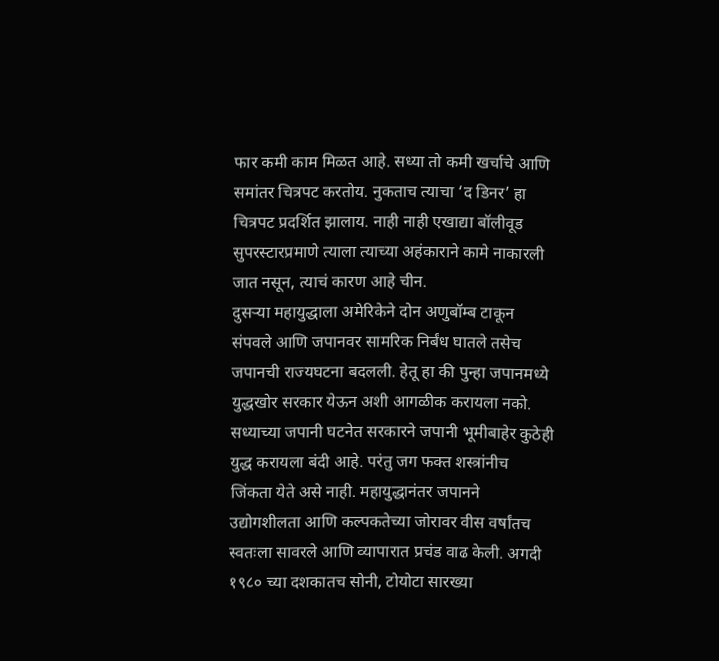फार कमी काम मिळत आहे. सध्या तो कमी खर्चाचे आणि समांतर चित्रपट करतोय. नुकताच त्याचा ‘द डिनर’ हा चित्रपट प्रदर्शित झालाय. नाही नाही एखाद्या बॉलीवूड सुपरस्टारप्रमाणे त्याला त्याच्या अहंकाराने कामे नाकारली जात नसून, त्याचं कारण आहे चीन.
दुसऱ्या महायुद्धाला अमेरिकेने दोन अणुबॉम्ब टाकून संपवले आणि जपानवर सामरिक निर्बंध घातले तसेच जपानची राज्यघटना बदलली. हेतू हा की पुन्हा जपानमध्ये युद्धखोर सरकार येऊन अशी आगळीक करायला नको. सध्याच्या जपानी घटनेत सरकारने जपानी भूमीबाहेर कुठेही युद्ध करायला बंदी आहे. परंतु जग फक्त शस्त्रांनीच जिंकता येते असे नाही. महायुद्धानंतर जपानने उद्योगशीलता आणि कल्पकतेच्या जोरावर वीस वर्षांतच स्वतःला सावरले आणि व्यापारात प्रचंड वाढ केली. अगदी १९८० च्या दशकातच सोनी, टोयोटा सारख्या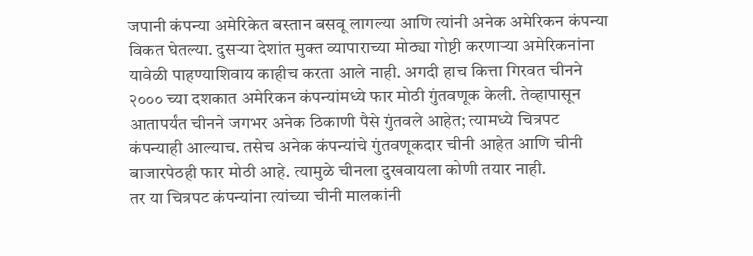जपानी कंपन्या अमेरिकेत बस्तान बसवू लागल्या आणि त्यांनी अनेक अमेरिकन कंपन्या विकत घेतल्या. दुसऱ्या देशांत मुक्त व्यापाराच्या मोठ्या गोष्टी करणाऱ्या अमेरिकनांना यावेळी पाहण्याशिवाय काहीच करता आले नाही. अगदी हाच कित्ता गिरवत चीनने २००० च्या दशकात अमेरिकन कंपन्यांमध्ये फार मोठी गुंतवणूक केली. तेव्हापासून आतापर्यंत चीनने जगभर अनेक ठिकाणी पैसे गुंतवले आहेत; त्यामध्ये चित्रपट कंपन्याही आल्याच. तसेच अनेक कंपन्यांचे गुंतवणूकदार चीनी आहेत आणि चीनी बाजारपेठही फार मोठी आहे. त्यामुळे चीनला दुखवायला कोणी तयार नाही.
तर या चित्रपट कंपन्यांना त्यांच्या चीनी मालकांनी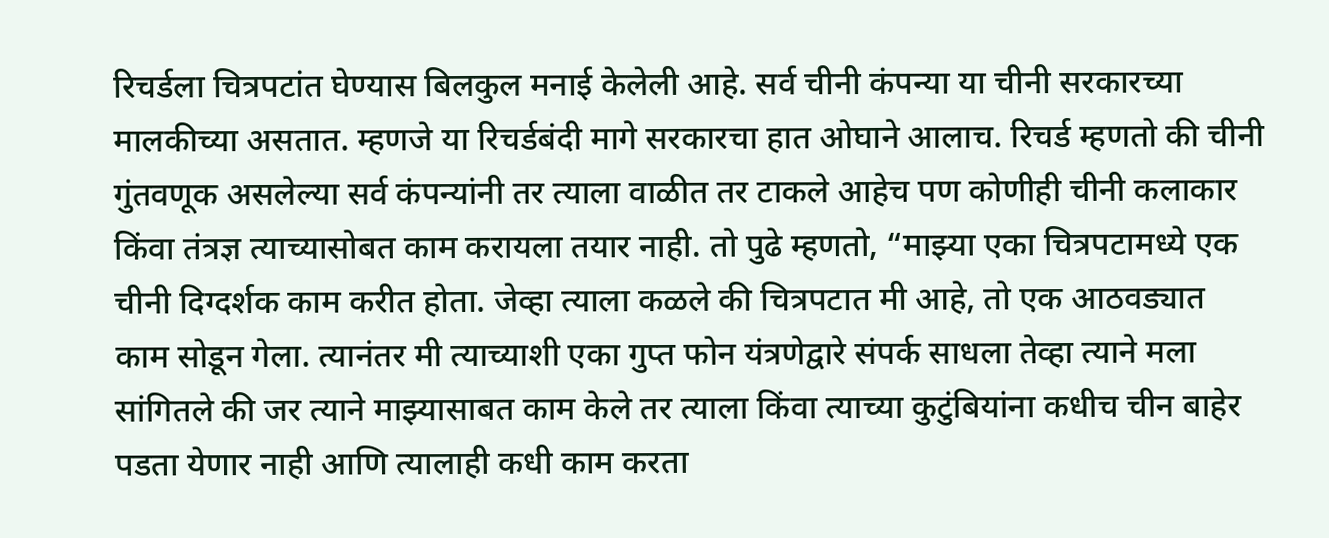रिचर्डला चित्रपटांत घेण्यास बिलकुल मनाई केलेली आहे. सर्व चीनी कंपन्या या चीनी सरकारच्या मालकीच्या असतात. म्हणजे या रिचर्डबंदी मागे सरकारचा हात ओघाने आलाच. रिचर्ड म्हणतो की चीनी गुंतवणूक असलेल्या सर्व कंपन्यांनी तर त्याला वाळीत तर टाकले आहेच पण कोणीही चीनी कलाकार किंवा तंत्रज्ञ त्याच्यासोबत काम करायला तयार नाही. तो पुढे म्हणतो, “माझ्या एका चित्रपटामध्ये एक चीनी दिग्दर्शक काम करीत होता. जेव्हा त्याला कळले की चित्रपटात मी आहे, तो एक आठवड्यात काम सोडून गेला. त्यानंतर मी त्याच्याशी एका गुप्त फोन यंत्रणेद्वारे संपर्क साधला तेव्हा त्याने मला सांगितले की जर त्याने माझ्यासाबत काम केले तर त्याला किंवा त्याच्या कुटुंबियांना कधीच चीन बाहेर पडता येणार नाही आणि त्यालाही कधी काम करता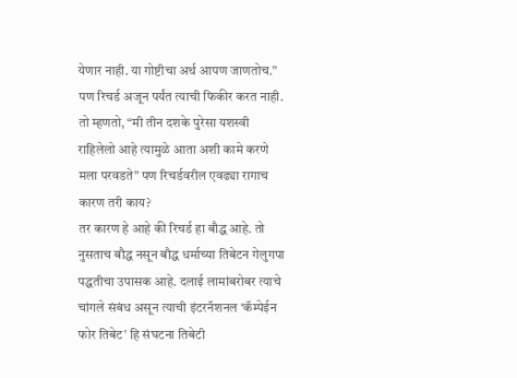येणार नाही. या गोष्टीचा अर्थ आपण जाणतोच.” पण रिचर्ड अजून पर्यंत त्याची फिकीर करत नाही. तो म्हणतो, “मी तीन दशके पुरेसा यशस्वी राहिलेलो आहे त्यामुळे आता अशी कामे करणे मला परवडते” पण रिचर्डवरील एवढ्या रागाच कारण तरी काय?
तर कारण हे आहे की रिचर्ड हा बौद्ध आहे. तो नुसताच बौद्ध नसून बौद्ध धर्माच्या तिबेटन गेलुगपा पद्धतीचा उपासक आहे. दलाई लामांबरोबर त्याचे चांगले संबंध असून त्याची इंटरनॅशनल ‘कॅम्पेईन फोर तिबेट’ हि संघटना तिबेटी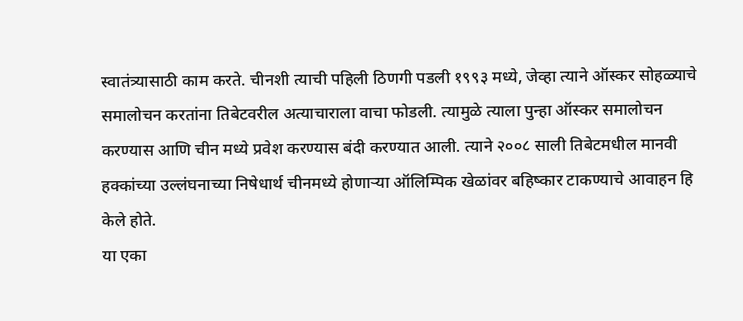स्वातंत्र्यासाठी काम करते. चीनशी त्याची पहिली ठिणगी पडली १९९३ मध्ये, जेव्हा त्याने ऑस्कर सोहळ्याचे समालोचन करतांना तिबेटवरील अत्याचाराला वाचा फोडली. त्यामुळे त्याला पुन्हा ऑस्कर समालोचन करण्यास आणि चीन मध्ये प्रवेश करण्यास बंदी करण्यात आली. त्याने २००८ साली तिबेटमधील मानवी हक्कांच्या उल्लंघनाच्या निषेधार्थ चीनमध्ये होणाऱ्या ऑलिम्पिक खेळांवर बहिष्कार टाकण्याचे आवाहन हि केले होते.
या एका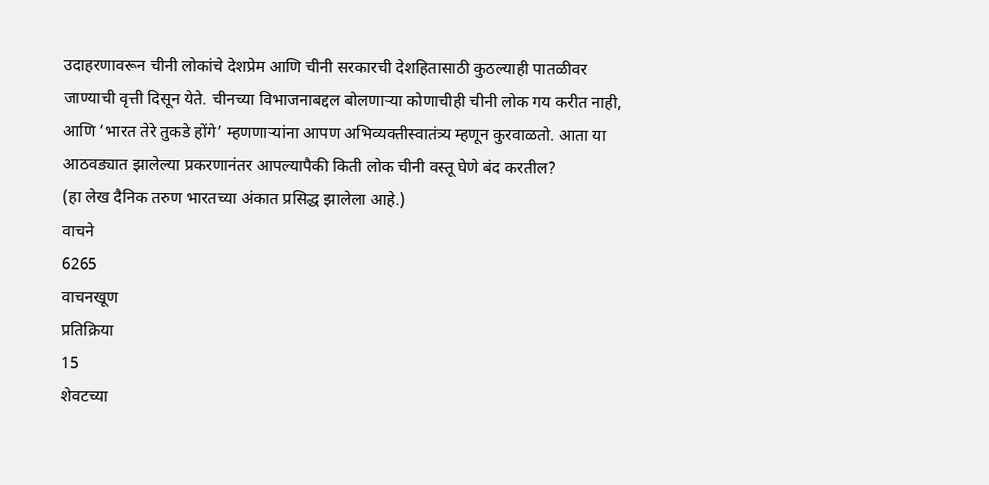उदाहरणावरून चीनी लोकांचे देशप्रेम आणि चीनी सरकारची देशहितासाठी कुठल्याही पातळीवर जाण्याची वृत्ती दिसून येते. चीनच्या विभाजनाबद्दल बोलणाऱ्या कोणाचीही चीनी लोक गय करीत नाही, आणि ‘भारत तेरे तुकडे होंगे’ म्हणणाऱ्यांना आपण अभिव्यक्तीस्वातंत्र्य म्हणून कुरवाळतो. आता या आठवड्यात झालेल्या प्रकरणानंतर आपल्यापैकी किती लोक चीनी वस्तू घेणे बंद करतील?
(हा लेख दैनिक तरुण भारतच्या अंकात प्रसिद्ध झालेला आहे.)
वाचने
6265
वाचनखूण
प्रतिक्रिया
15
शेवटच्या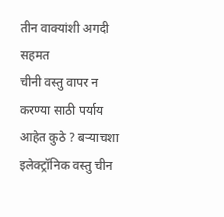तीन वाक्यांशी अगदी सहमत
चीनी वस्तु वापर न करण्या साठी पर्याय आहेत कुठे ? बऱ्याचशा इलेक्ट्रॉनिक वस्तु चीन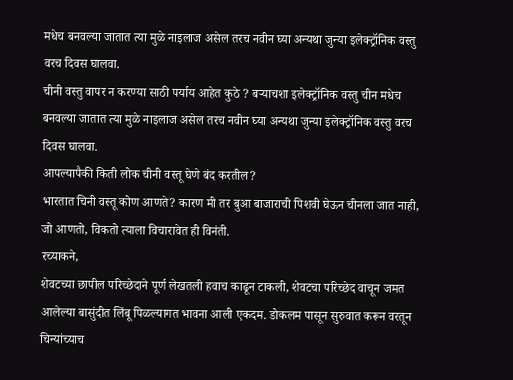मधेच बनवल्या जातात त्या मुळे नाइलाज असेल तरच नवीन घ्या अन्यथा जुन्या इलेक्ट्रॉनिक वस्तु वरच दिवस घालवा.
चीनी वस्तु वापर न करण्या साठी पर्याय आहेत कुठे ? बऱ्याचशा इलेक्ट्रॉनिक वस्तु चीन मधेच बनवल्या जातात त्या मुळे नाइलाज असेल तरच नवीन घ्या अन्यथा जुन्या इलेक्ट्रॉनिक वस्तु वरच दिवस घालवा.
आपल्यापैकी किती लोक चीनी वस्तू घेणे बंद करतील?
भारतात चिनी वस्तू कोण आणते? कारण मी तर बुआ बाजाराची पिशवी घेऊन चीनला जात नाही, जो आणतो, विकतो त्याला विचारावेत ही विनंती.
रच्याकने,
शेवटच्या छापील परिच्छेदाने पूर्ण लेखतली हवाच काढून टाकली, शेवटचा परिच्छेद वाचून जमत आलेल्या बासुंदीत लिंबू पिळल्यागत भावना आली एकदम. डोकलम पासून सुरुवात करून वरतून चिन्यांच्याच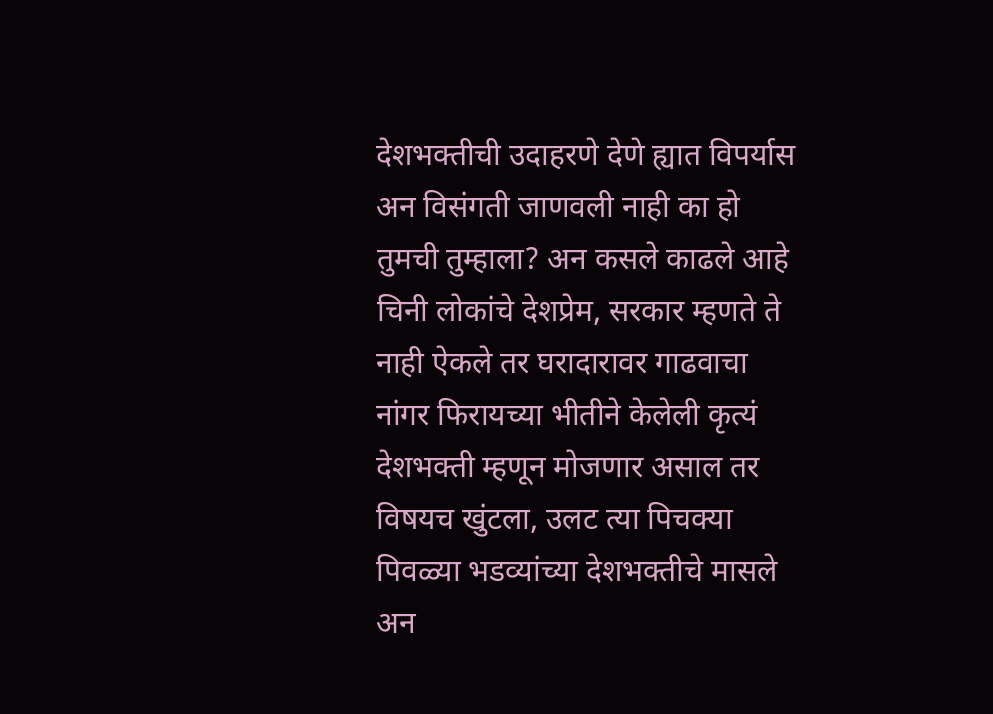देशभक्तीची उदाहरणे देणे ह्यात विपर्यास अन विसंगती जाणवली नाही का हो तुमची तुम्हाला? अन कसले काढले आहे चिनी लोकांचे देशप्रेम, सरकार म्हणते ते नाही ऐकले तर घरादारावर गाढवाचा नांगर फिरायच्या भीतीने केलेली कृत्यं देशभक्ती म्हणून मोजणार असाल तर विषयच खुंटला, उलट त्या पिचक्या पिवळ्या भडव्यांच्या देशभक्तीचे मासले अन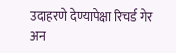उदाहरणे देण्यापेक्षा रिचर्ड गेर अन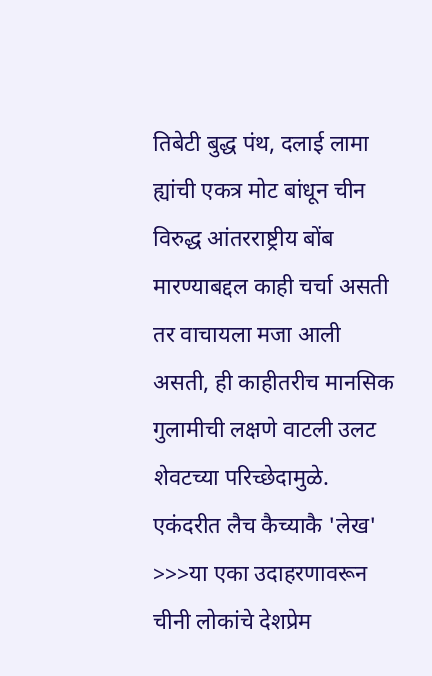तिबेटी बुद्ध पंथ, दलाई लामा ह्यांची एकत्र मोट बांधून चीन विरुद्ध आंतरराष्ट्रीय बोंब मारण्याबद्दल काही चर्चा असती तर वाचायला मजा आली असती, ही काहीतरीच मानसिक गुलामीची लक्षणे वाटली उलट शेवटच्या परिच्छेदामुळे.
एकंदरीत लैच कैच्याकै 'लेख'
>>>या एका उदाहरणावरून चीनी लोकांचे देशप्रेम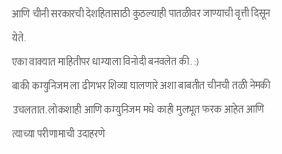आणि चीनी सरकारची देशहितासाठी कुठल्याही पातळीवर जाण्याची वृत्ती दिसून येते.
एका वाक्यात माहितीपर धाग्याला विनोदी बनवलेत की. :)
बाकी कम्युनिजम ला ढीगभर शिव्या घालणारे अशा बाबतीत चीनची तळी नेमकी उचलतात. लोकशाही आणि कम्युनिजम मधे काही मुलभूत फरक आहेत आणि त्याच्या परीणामाची उदाहरणे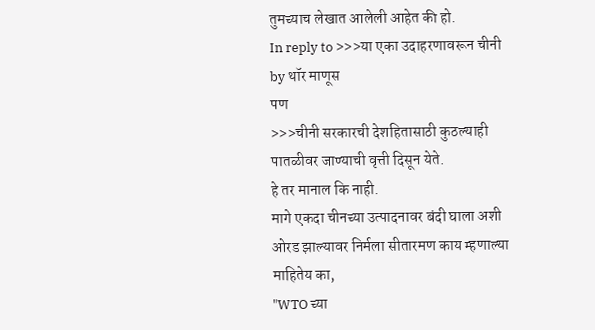तुमच्याच लेखात आलेली आहेत की हो.
In reply to >>>या एका उदाहरणावरून चीनी by थॉर माणूस
पण
>>>चीनी सरकारची देशहितासाठी कुठल्याही पातळीवर जाण्याची वृत्ती दिसून येते.
हे तर मानाल कि नाही.
मागे एकदा चीनच्या उत्पादनावर बंदी घाला अशी ओरड झाल्यावर निर्मला सीतारमण काय म्हणाल्या माहितेय का,
"WTO च्या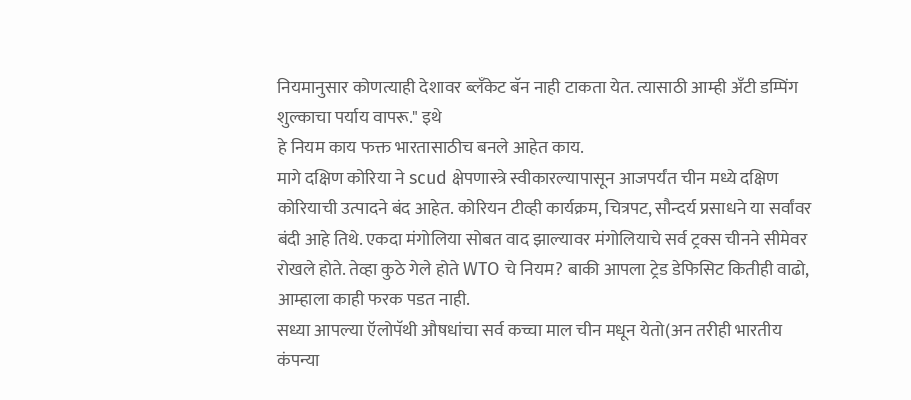नियमानुसार कोणत्याही देशावर ब्लॅंकेट बॅन नाही टाकता येत. त्यासाठी आम्ही अँटी डम्पिंग शुल्काचा पर्याय वापरू." इथे
हे नियम काय फक्त भारतासाठीच बनले आहेत काय.
मागे दक्षिण कोरिया ने scud क्षेपणास्त्रे स्वीकारल्यापासून आजपर्यंत चीन मध्ये दक्षिण कोरियाची उत्पादने बंद आहेत. कोरियन टीव्ही कार्यक्रम, चित्रपट, सौन्दर्य प्रसाधने या सर्वांवर बंदी आहे तिथे. एकदा मंगोलिया सोबत वाद झाल्यावर मंगोलियाचे सर्व ट्रक्स चीनने सीमेवर रोखले होते. तेव्हा कुठे गेले होते WTO चे नियम? बाकी आपला ट्रेड डेफिसिट कितीही वाढो, आम्हाला काही फरक पडत नाही.
सध्या आपल्या ऍलोपॅथी औषधांचा सर्व कच्चा माल चीन मधून येतो(अन तरीही भारतीय कंपन्या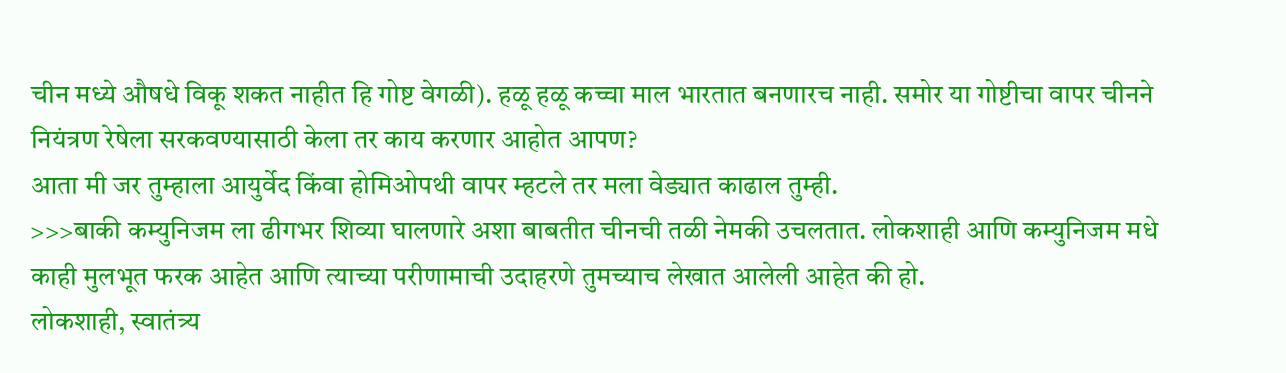चीन मध्ये औषधे विकू शकत नाहीत हि गोष्ट वेगळी). हळू हळू कच्चा माल भारतात बनणारच नाही. समोर या गोष्टीचा वापर चीनने नियंत्रण रेषेला सरकवण्यासाठी केला तर काय करणार आहोत आपण?
आता मी जर तुम्हाला आयुर्वेद किंवा होमिओपथी वापर म्हटले तर मला वेड्यात काढाल तुम्ही.
>>>बाकी कम्युनिजम ला ढीगभर शिव्या घालणारे अशा बाबतीत चीनची तळी नेमकी उचलतात. लोकशाही आणि कम्युनिजम मधे काही मुलभूत फरक आहेत आणि त्याच्या परीणामाची उदाहरणे तुमच्याच लेखात आलेली आहेत की हो.
लोकशाही, स्वातंत्र्य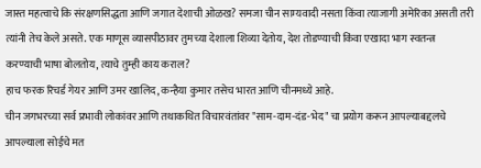जास्त महत्वाचे कि संरक्षणसिद्धता आणि जगात देशाची ओळख? समजा चीन साम्यवादी नसता किंवा त्याजागी अमेरिका असती तरी त्यांनी तेच केले असते. एक माणूस व्यासपीठावर तुमच्या देशाला शिव्या देतोय, देश तोडण्याची किंवा एखादा भाग स्वतन्त्र करण्याची भाषा बोलतोय, त्याचे तुम्ही काय कराल?
हाच फरक रिचर्ड गेयर आणि उमर खालिद, कन्हैया कुमार तसेच भारत आणि चीनमध्ये आहे.
चीन जगभरच्या सर्व प्रभावी लोकांवर आणि तथाकथित विचारवंतांवर "साम-दाम-दंड-भेद" चा प्रयोग करून आपल्याबद्दलचे आपल्याला सोईचे मत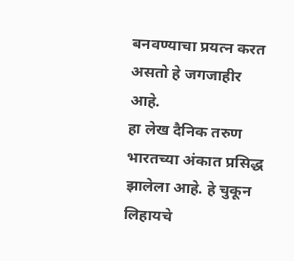बनवण्याचा प्रयत्न करत असतो हे जगजाहीर आहे.
हा लेख दैनिक तरुण भारतच्या अंकात प्रसिद्ध झालेला आहे. हे चुकून लिहायचे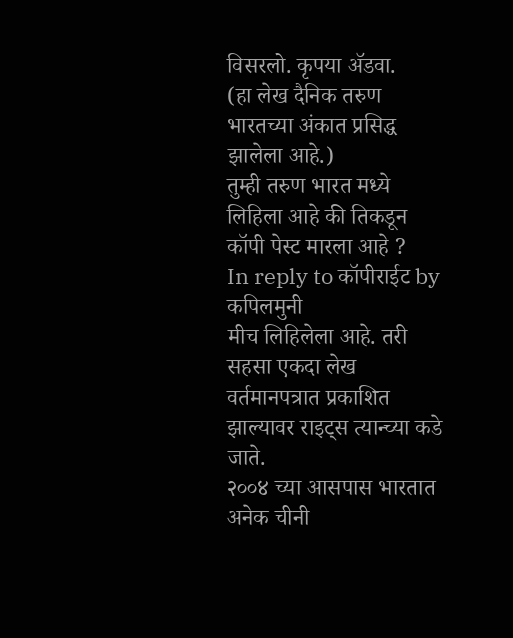विसरलो. कृपया ॲडवा.
(हा लेख दैनिक तरुण भारतच्या अंकात प्रसिद्ध झालेला आहे.)
तुम्ही तरुण भारत मध्ये लिहिला आहे की तिकडून कॉपी पेस्ट मारला आहे ?
In reply to कॉपीराईट by कपिलमुनी
मीच लिहिलेला आहे. तरी सहसा एकदा लेख वर्तमानपत्रात प्रकाशित झाल्यावर राइट्स त्यान्च्या कडे जाते.
२००४ च्या आसपास भारतात अनेक चीनी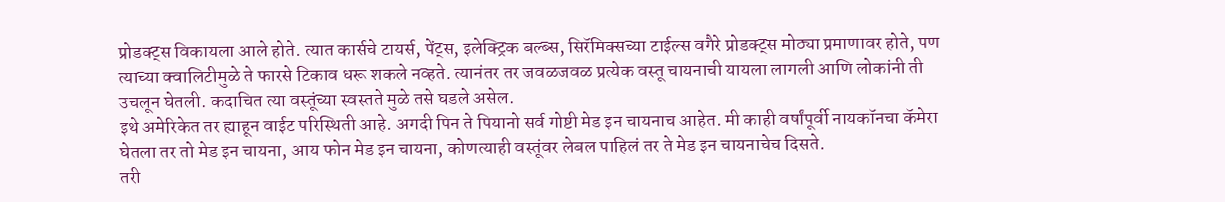प्रोडक्ट्स विकायला आले होते. त्यात कार्सचे टायर्स, पेंट्स, इलेक्ट्रिक बल्ब्स, सिरॅमिक्सच्या टाईल्स वगैरे प्रोडक्ट्स मोठ्या प्रमाणावर होते, पण त्याच्या क्वालिटीमुळे ते फारसे टिकाव धरू शकले नव्हते. त्यानंतर तर जवळजवळ प्रत्येक वस्तू चायनाची यायला लागली आणि लोकांनी ती उचलून घेतली. कदाचित त्या वस्तूंच्या स्वस्तते मुळे तसे घडले असेल.
इथे अमेरिकेत तर ह्याहून वाईट परिस्थिती आहे. अगदी पिन ते पियानो सर्व गोष्टी मेड इन चायनाच आहेत. मी काही वर्षांपूर्वी नायकॉनचा कॅमेरा घेतला तर तो मेड इन चायना, आय फोन मेड इन चायना, कोणत्याही वस्तूंवर लेबल पाहिलं तर ते मेड इन चायनाचेच दिसते.
तरी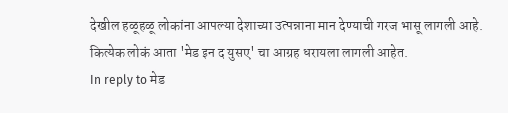देखील हळूहळू लोकांना आपल्या देशाच्या उत्पन्नाना मान देण्याची गरज भासू लागली आहे. कित्येक लोकं आता 'मेड इन द युसए' चा आग्रह धरायला लागली आहेत.
In reply to मेड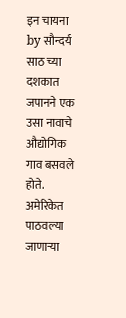इन चायना by सौन्दर्य
साठ च्या दशकात जपानने एक उसा नावाचे औद्योगिक गाव बसवले होते. अमेरिकेत पाठवल्या जाणाऱ्या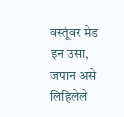वस्तूंवर मेड इन उसा, जपान असे लिहिलेले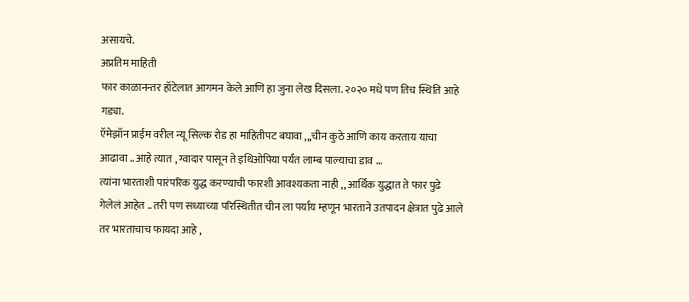असायचे.
अप्रतिम माहिती
फार काळानन्तर हॉटेलात आगमन केले आणि हा जुना लेख दिसला. २०२० मधे पण तिच स्थिति आहे गड्या.
ऍमेझॉन प्राईम वरील न्यू सिल्क रोड हा माहितीपट बघावा ,,,चीन कुठे आणि काय करताय याचा आढावा .. आहे त्यात , ग्वादार पासून ते इथिओपिया पर्यंत लाम्ब पाल्याचा डाव ...
त्यांना भारताशी पारंपरिक युद्ध करण्याची फारशी आवश्यकता नाही ,, आर्थिक युद्धात ते फार पुढे गेलेलं आहेत .. तरी पण सध्याच्या परिस्थितीत चीन ला पर्याय म्हणून भारताने उतपादन क्षेत्रात पुढे आले तर भारताचाच फायदा आहे ,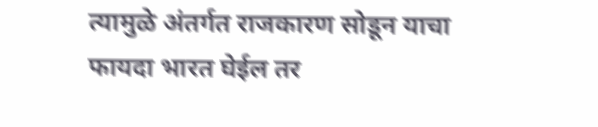त्यामुळे अंतर्गत राजकारण सोडून याचा फायदा भारत घेईल तर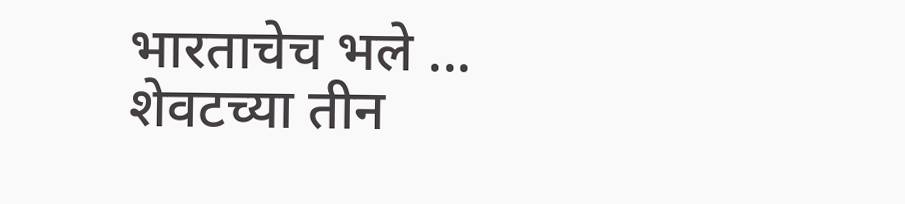भारताचेच भले ...
शेवटच्या तीन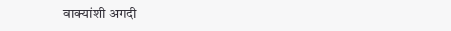वाक्यांशी अगदी